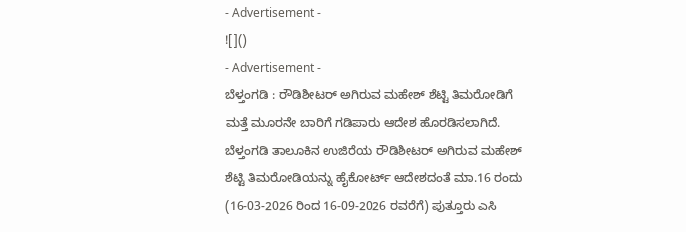- Advertisement -
![]()
- Advertisement -
ಬೆಳ್ತಂಗಡಿ : ರೌಡಿಶೀಟರ್ ಅಗಿರುವ ಮಹೇಶ್ ಶೆಟ್ಟಿ ತಿಮರೋಡಿಗೆ ಮತ್ತೆ ಮೂರನೇ ಬಾರಿಗೆ ಗಡಿಪಾರು ಆದೇಶ ಹೊರಡಿಸಲಾಗಿದೆ.
ಬೆಳ್ತಂಗಡಿ ತಾಲೂಕಿನ ಉಜಿರೆಯ ರೌಡಿಶೀಟರ್ ಅಗಿರುವ ಮಹೇಶ್ ಶೆಟ್ಟಿ ತಿಮರೋಡಿಯನ್ನು ಹೈಕೋರ್ಟ್ ಆದೇಶದಂತೆ ಮಾ.16 ರಂದು (16-03-2026 ರಿಂದ 16-09-2026 ರವರೆಗೆ) ಪುತ್ತೂರು ಎಸಿ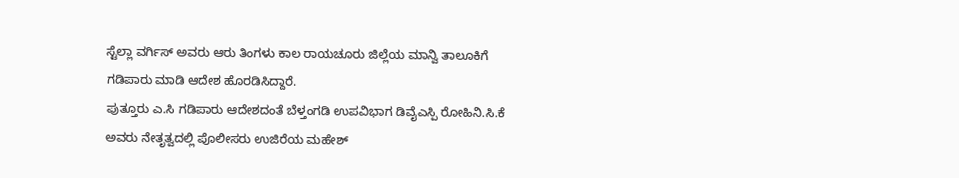ಸ್ಟೆಲ್ಲಾ ವರ್ಗಿಸ್ ಅವರು ಆರು ತಿಂಗಳು ಕಾಲ ರಾಯಚೂರು ಜಿಲ್ಲೆಯ ಮಾನ್ವಿ ತಾಲೂಕಿಗೆ ಗಡಿಪಾರು ಮಾಡಿ ಆದೇಶ ಹೊರಡಿಸಿದ್ದಾರೆ.
ಪುತ್ತೂರು ಎ.ಸಿ ಗಡಿಪಾರು ಆದೇಶದಂತೆ ಬೆಳ್ತಂಗಡಿ ಉಪವಿಭಾಗ ಡಿವೈಎಸ್ಪಿ ರೋಹಿನಿ.ಸಿ.ಕೆ ಅವರು ನೇತೃತ್ವದಲ್ಲಿ ಪೊಲೀಸರು ಉಜಿರೆಯ ಮಹೇಶ್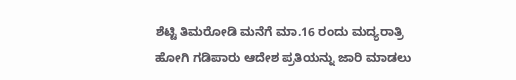ಶೆಟ್ಟಿ ತಿಮರೋಡಿ ಮನೆಗೆ ಮಾ.16 ರಂದು ಮದ್ಯರಾತ್ರಿ ಹೋಗಿ ಗಡಿಪಾರು ಆದೇಶ ಪ್ರತಿಯನ್ನು ಜಾರಿ ಮಾಡಲು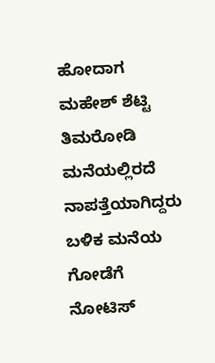ಹೋದಾಗ ಮಹೇಶ್ ಶೆಟ್ಟಿ ತಿಮರೋಡಿ ಮನೆಯಲ್ಲಿರದೆ ನಾಪತ್ತೆಯಾಗಿದ್ದರು ಬಳಿಕ ಮನೆಯ ಗೋಡೆಗೆ ನೋಟಿಸ್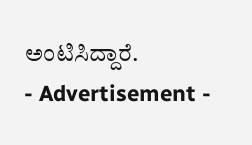ಅಂಟಿಸಿದ್ದಾರೆ.
- Advertisement -